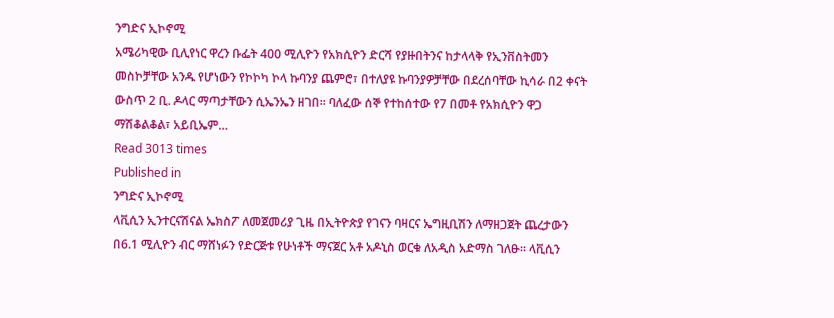ንግድና ኢኮኖሚ
አሜሪካዊው ቢሊየነር ዋረን ቡፌት 400 ሚሊዮን የአክሲዮን ድርሻ የያዙበትንና ከታላላቅ የኢንቨስትመን መስኮቻቸው አንዱ የሆነውን የኮኮካ ኮላ ኩባንያ ጨምሮ፣ በተለያዩ ኩባንያዎቻቸው በደረሰባቸው ኪሳራ በ2 ቀናት ውስጥ 2 ቢ. ዶላር ማጣታቸውን ሲኤንኤን ዘገበ፡፡ ባለፈው ሰኞ የተከሰተው የ7 በመቶ የአክሲዮን ዋጋ ማሽቆልቆል፣ አይቢኤም…
Read 3013 times
Published in
ንግድና ኢኮኖሚ
ላቪሲን ኢንተርናሽናል ኤክስፖ ለመጀመሪያ ጊዜ በኢትዮጵያ የገናን ባዛርና ኤግዚቢሽን ለማዘጋጀት ጨረታውን በ6.1 ሚሊዮን ብር ማሸነፉን የድርጅቱ የሁነቶች ማናጀር አቶ አዶኒስ ወርቁ ለአዲስ አድማስ ገለፁ፡፡ ላቪሲን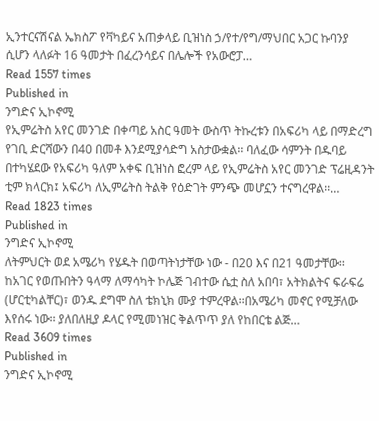ኢንተርናሽናል ኤክስፖ የቫካይና አጠቃላይ ቢዝነስ ኃ/የተ/የግ/ማህበር አጋር ኩባንያ ሲሆን ላለፉት 16 ዓመታት በፈረንሳይና በሌሎች የአውሮፓ…
Read 1557 times
Published in
ንግድና ኢኮኖሚ
የኢምሬትስ አየር መንገድ በቀጣይ አስር ዓመት ውስጥ ትኩረቱን በአፍሪካ ላይ በማድረግ የገቢ ድርሻውን በ40 በመቶ እንደሚያሳድግ አስታውቋል፡፡ ባለፈው ሳምንት በዱባይ በተካሄደው የአፍሪካ ዓለም አቀፍ ቢዝነስ ፎረም ላይ የኢምሬትስ አየር መንገድ ፕሬዚዳንት ቲም ክላርክ፤ አፍሪካ ለኢምሬትስ ትልቅ የዕድገት ምንጭ መሆኗን ተናግረዋል፡፡…
Read 1823 times
Published in
ንግድና ኢኮኖሚ
ለትምህርት ወደ አሜሪካ የሄዱት በወጣትነታቸው ነው - በ20 እና በ21 ዓመታቸው፡፡ ከአገር የወጡበትን ዓላማ ለማሳካት ኮሌጅ ገብተው ሴቷ ስለ አበባ፣ አትክልትና ፍራፍሬ (ሆርቲካልቸር)፣ ወንዱ ደግሞ ስለ ቴክኒክ ሙያ ተምረዋል፡፡በአሜሪካ መኖር የሚቻለው እየሰሩ ነው፡፡ ያለበለዚያ ዶላር የሚመነዝር ቅልጥጥ ያለ የከበርቴ ልጅ…
Read 3609 times
Published in
ንግድና ኢኮኖሚ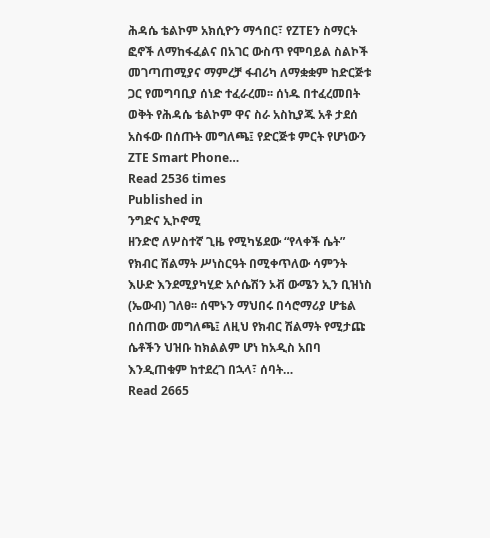ሕዳሴ ቴልኮም አክሲዮን ማኅበር፣ የZTEን ስማርት ፎኖች ለማከፋፈልና በአገር ውስጥ የሞባይል ስልኮች መገጣጠሚያና ማምረቻ ፋብሪካ ለማቋቋም ከድርጅቱ ጋር የመግባቢያ ሰነድ ተፈራረመ፡፡ ሰነዱ በተፈረመበት ወቅት የሕዳሴ ቴልኮም ዋና ስራ አስኪያጁ አቶ ታደሰ አስፋው በሰጡት መግለጫ፤ የድርጅቱ ምርት የሆነውን ZTE Smart Phone…
Read 2536 times
Published in
ንግድና ኢኮኖሚ
ዘንድሮ ለሦስተኛ ጊዜ የሚካሄደው “የላቀች ሴት” የክብር ሽልማት ሥነስርዓት በሚቀጥለው ሳምንት እሁድ እንደሚያካሂድ አሶሴሽን ኦቭ ውሜን ኢን ቢዝነስ (ኤውብ) ገለፀ፡፡ ሰሞኑን ማህበሩ በሳሮማሪያ ሆቴል በሰጠው መግለጫ፤ ለዚህ የክብር ሽልማት የሚታጩ ሴቶችን ህዝቡ ከክልልም ሆነ ከአዲስ አበባ እንዲጠቁም ከተደረገ በኋላ፣ ሰባት…
Read 2665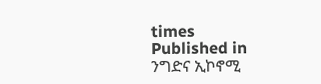times
Published in
ንግድና ኢኮኖሚ